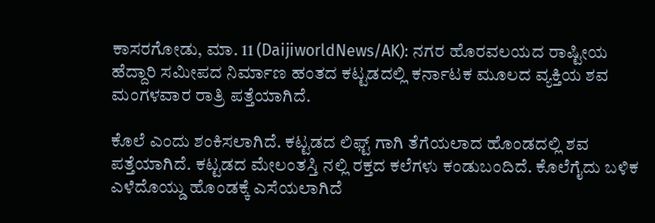ಕಾಸರಗೋಡು, ಮಾ. 11 (DaijiworldNews/AK): ನಗರ ಹೊರವಲಯದ ರಾಷ್ಟೀಯ ಹೆದ್ದಾರಿ ಸಮೀಪದ ನಿರ್ಮಾಣ ಹಂತದ ಕಟ್ಟಡದಲ್ಲಿ ಕರ್ನಾಟಕ ಮೂಲದ ವ್ಯಕ್ತಿಯ ಶವ ಮಂಗಳವಾರ ರಾತ್ರಿ ಪತ್ತೆಯಾಗಿದೆ.

ಕೊಲೆ ಎಂದು ಶಂಕಿಸಲಾಗಿದೆ. ಕಟ್ಟಡದ ಲಿಫ್ಟ್ ಗಾಗಿ ತೆಗೆಯಲಾದ ಹೊಂಡದಲ್ಲಿ ಶವ ಪತ್ತೆಯಾಗಿದೆ. ಕಟ್ಟಡದ ಮೇಲಂತಸ್ತಿ ನಲ್ಲಿ ರಕ್ತದ ಕಲೆಗಳು ಕಂಡುಬಂದಿದೆ. ಕೊಲೆಗೈದು ಬಳಿಕ ಎಳೆದೊಯ್ಡು ಹೊಂಡಕ್ಕೆ ಎಸೆಯಲಾಗಿದೆ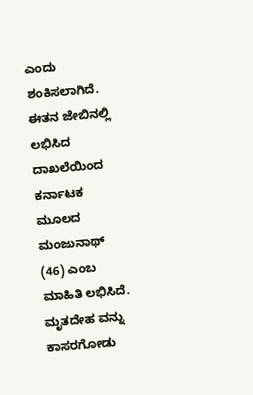ಎಂದು ಶಂಕಿಸಲಾಗಿದೆ.
ಈತನ ಜೇಬಿನಲ್ಲಿ ಲಭಿಸಿದ ದಾಖಲೆಯಿಂದ ಕರ್ನಾಟಕ ಮೂಲದ ಮಂಜುನಾಥ್ (46) ಎಂಬ ಮಾಹಿತಿ ಲಭಿಸಿದೆ. ಮೃತದೇಹ ವನ್ನು ಕಾಸರಗೋಡು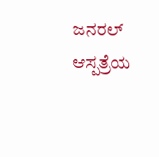ಜನರಲ್ ಆಸ್ಪತ್ರೆಯ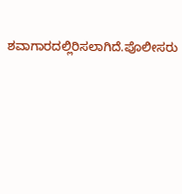ಶವಾಗಾರದಲ್ಲಿರಿಸಲಾಗಿದೆ.ಪೊಲೀಸರು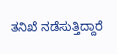ತನಿಖೆ ನಡೆಸುತ್ತಿದ್ದಾರೆ